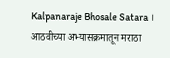Kalpanaraje Bhosale Satara । आठवीच्या अभ्यासक्रमातून मराठा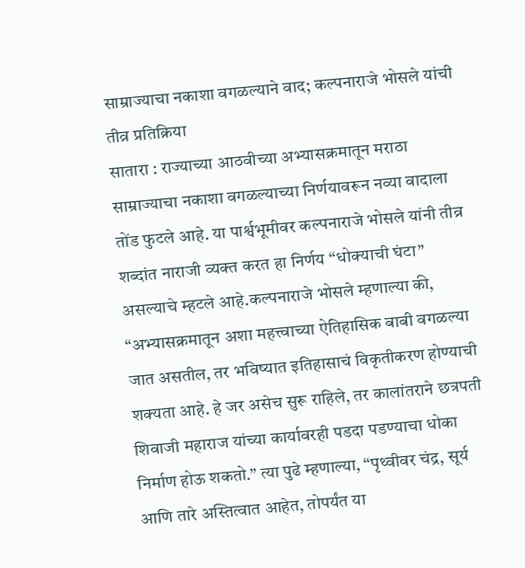साम्राज्याचा नकाशा वगळल्याने वाद; कल्पनाराजे भोसले यांची तीव्र प्रतिक्रिया
सातारा : राज्याच्या आठवीच्या अभ्यासक्रमातून मराठा साम्राज्याचा नकाशा वगळल्याच्या निर्णयावरून नव्या वादाला तोंड फुटले आहे. या पार्श्वभूमीवर कल्पनाराजे भोसले यांनी तीव्र शब्दांत नाराजी व्यक्त करत हा निर्णय “धोक्याची घंटा” असल्याचे म्हटले आहे.कल्पनाराजे भोसले म्हणाल्या की, “अभ्यासक्रमातून अशा महत्त्वाच्या ऐतिहासिक बाबी वगळल्या जात असतील, तर भविष्यात इतिहासाचं विकृतीकरण होण्याची शक्यता आहे. हे जर असेच सुरू राहिले, तर कालांतराने छत्रपती शिवाजी महाराज यांच्या कार्यावरही पडदा पडण्याचा धोका निर्माण होऊ शकतो.” त्या पुढे म्हणाल्या, “पृथ्वीवर चंद्र, सूर्य आणि तारे अस्तित्वात आहेत, तोपर्यंत या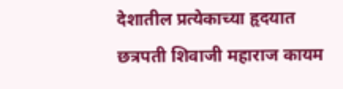देशातील प्रत्येकाच्या हृदयात छत्रपती शिवाजी महाराज कायम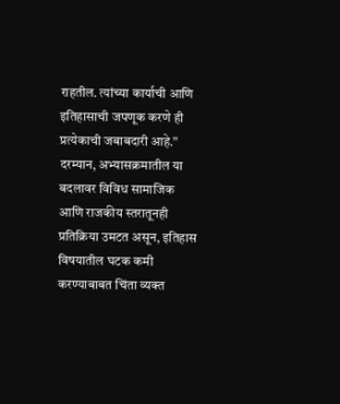राहतील. त्यांच्या कार्याची आणि इतिहासाची जपणूक करणे ही प्रत्येकाची जबाबदारी आहे.”
दरम्यान, अभ्यासक्रमातील या बदलावर विविध सामाजिक आणि राजकीय स्तरातूनही प्रतिक्रिया उमटत असून, इतिहास विषयातील घटक कमी करण्याबाबत चिंता व्यक्त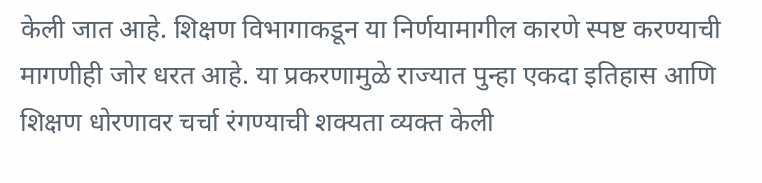केली जात आहे. शिक्षण विभागाकडून या निर्णयामागील कारणे स्पष्ट करण्याची मागणीही जोर धरत आहे. या प्रकरणामुळे राज्यात पुन्हा एकदा इतिहास आणि शिक्षण धोरणावर चर्चा रंगण्याची शक्यता व्यक्त केली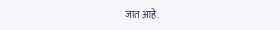जात आहे.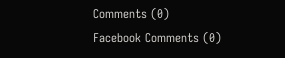Comments (0)
Facebook Comments (0)